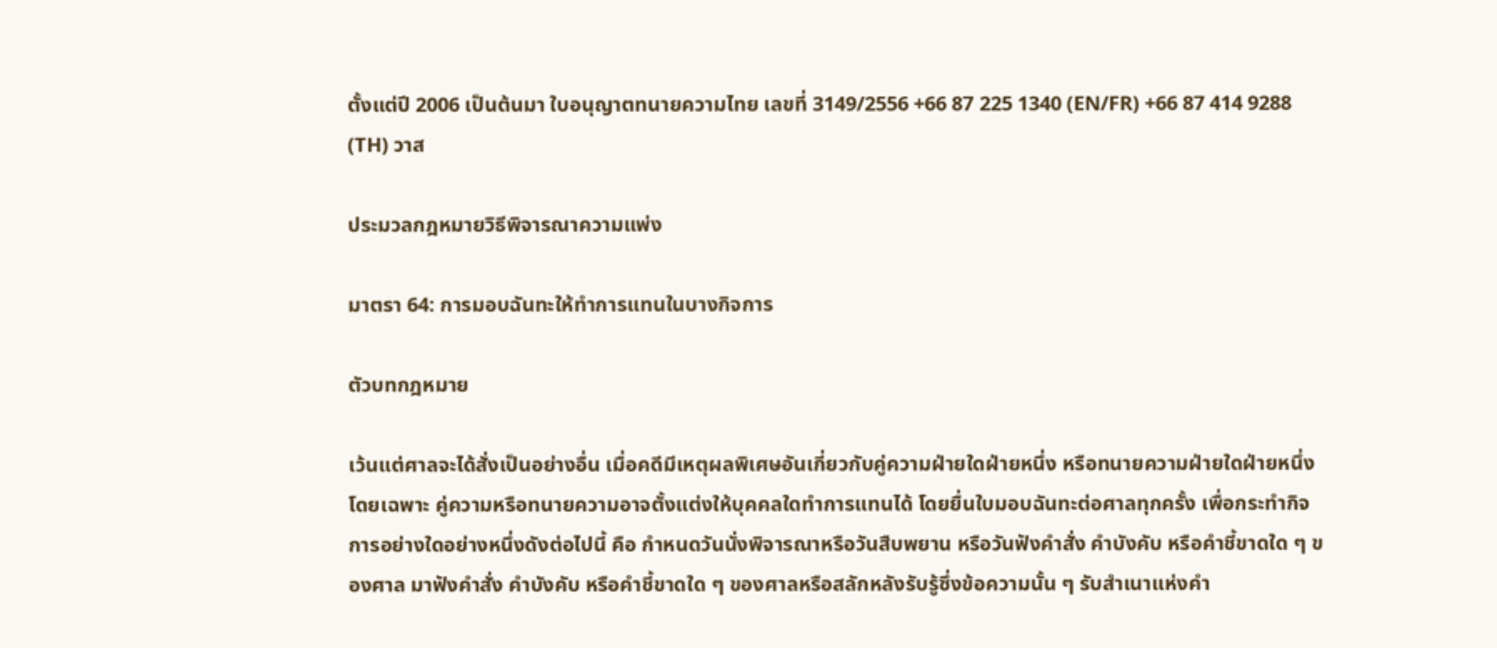ตั้งแต่ปี 2006 เป็นต้นมา ใบอนุญาตทนายความไทย เลขที่ 3149/2556 +66 87 225 1340 (EN/FR) +66 87 414 9288 (TH) วาส

ประมวลกฎหมายวิธีพิจารณาความแพ่ง

มาตรา 64: การมอบฉันทะให้ทำการแทนในบางกิจการ

ตัวบทกฎหมาย

เว้นแต่ศาลจะได้สั่งเป็นอย่างอื่น เมื่อคดีมีเหตุผลพิเศษอันเกี่ยวกับคู่ความฝ่ายใดฝ่ายหนึ่ง หรือทนายความฝ่ายใดฝ่ายหนึ่งโดยเฉพาะ คู่ความหรือทนายความอาจตั้งแต่งให้บุคคลใดทำการแทนได้ โดยยื่นใบมอบฉันทะต่อศาลทุกครั้ง เพื่อกระทำกิจการอย่างใดอย่างหนึ่งดังต่อไปนี้ คือ กำหนดวันนั่งพิจารณาหรือวันสืบพยาน หรือวันฟังคำสั่ง คำบังคับ หรือคำชี้ขาดใด ๆ ของศาล มาฟังคำสั่ง คำบังคับ หรือคำชี้ขาดใด ๆ ของศาลหรือสลักหลังรับรู้ซึ่งข้อความนั้น ๆ รับสำเนาแห่งคำ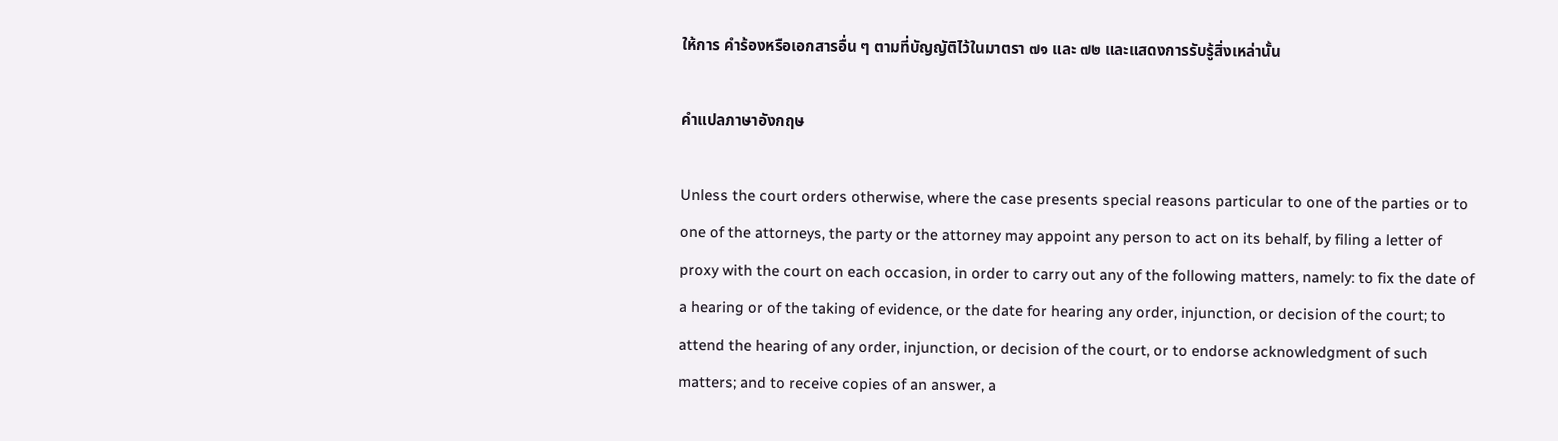ให้การ คำร้องหรือเอกสารอื่น ๆ ตามที่บัญญัติไว้ในมาตรา ๗๑ และ ๗๒ และแสดงการรับรู้สิ่งเหล่านั้น

คำแปลภาษาอังกฤษ

Unless the court orders otherwise, where the case presents special reasons particular to one of the parties or to one of the attorneys, the party or the attorney may appoint any person to act on its behalf, by filing a letter of proxy with the court on each occasion, in order to carry out any of the following matters, namely: to fix the date of a hearing or of the taking of evidence, or the date for hearing any order, injunction, or decision of the court; to attend the hearing of any order, injunction, or decision of the court, or to endorse acknowledgment of such matters; and to receive copies of an answer, a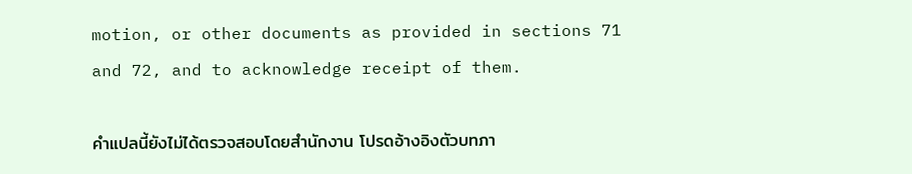motion, or other documents as provided in sections 71 and 72, and to acknowledge receipt of them.

คำแปลนี้ยังไม่ได้ตรวจสอบโดยสำนักงาน โปรดอ้างอิงตัวบทภา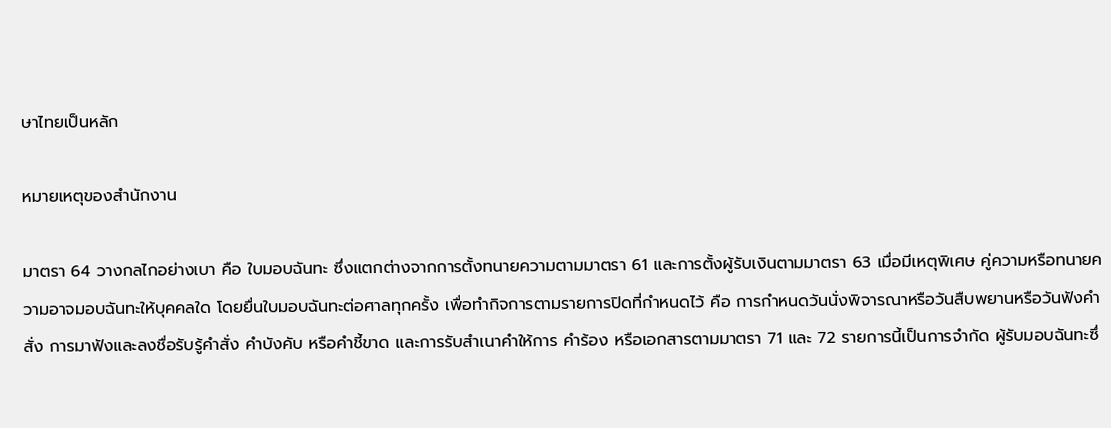ษาไทยเป็นหลัก

หมายเหตุของสำนักงาน

มาตรา 64 วางกลไกอย่างเบา คือ ใบมอบฉันทะ ซึ่งแตกต่างจากการตั้งทนายความตามมาตรา 61 และการตั้งผู้รับเงินตามมาตรา 63 เมื่อมีเหตุพิเศษ คู่ความหรือทนายความอาจมอบฉันทะให้บุคคลใด โดยยื่นใบมอบฉันทะต่อศาลทุกครั้ง เพื่อทำกิจการตามรายการปิดที่กำหนดไว้ คือ การกำหนดวันนั่งพิจารณาหรือวันสืบพยานหรือวันฟังคำสั่ง การมาฟังและลงชื่อรับรู้คำสั่ง คำบังคับ หรือคำชี้ขาด และการรับสำเนาคำให้การ คำร้อง หรือเอกสารตามมาตรา 71 และ 72 รายการนี้เป็นการจำกัด ผู้รับมอบฉันทะซึ่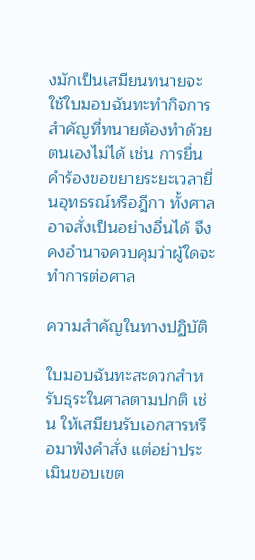งมักเป็นเสมียนทนายจะใช้ใบมอบฉันทะทำกิจการสำคัญที่ทนายต้องทำด้วยตนเองไม่ได้ เช่น การยื่นคำร้องขอขยายระยะเวลายื่นอุทธรณ์หรือฎีกา ทั้งศาลอาจสั่งเป็นอย่างอื่นได้ จึงคงอำนาจควบคุมว่าผู้ใดจะทำการต่อศาล

ความสำคัญในทางปฏิบัติ

ใบมอบฉันทะสะดวกสำหรับธุระในศาลตามปกติ เช่น ให้เสมียนรับเอกสารหรือมาฟังคำสั่ง แต่อย่าประเมินขอบเขต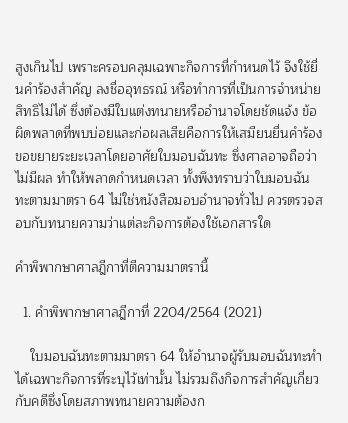สูงเกินไป เพราะครอบคลุมเฉพาะกิจการที่กำหนดไว้ จึงใช้ยื่นคำร้องสำคัญ ลงชื่ออุทธรณ์ หรือทำการที่เป็นการจำหน่ายสิทธิไม่ได้ ซึ่งต้องมีใบแต่งทนายหรืออำนาจโดยชัดแจ้ง ข้อผิดพลาดที่พบบ่อยและก่อผลเสียคือการให้เสมียนยื่นคำร้องขอขยายระยะเวลาโดยอาศัยใบมอบฉันทะ ซึ่งศาลอาจถือว่าไม่มีผล ทำให้พลาดกำหนดเวลา ทั้งพึงทราบว่าใบมอบฉันทะตามมาตรา 64 ไม่ใช่หนังสือมอบอำนาจทั่วไป ควรตรวจสอบกับทนายความว่าแต่ละกิจการต้องใช้เอกสารใด

คำพิพากษาศาลฎีกาที่ตีความมาตรานี้

  1. คำพิพากษาศาลฎีกาที่ 2204/2564 (2021)

    ใบมอบฉันทะตามมาตรา 64 ให้อำนาจผู้รับมอบฉันทะทำได้เฉพาะกิจการที่ระบุไว้เท่านั้น ไม่รวมถึงกิจการสำคัญเกี่ยวกับคดีซึ่งโดยสภาพทนายความต้องก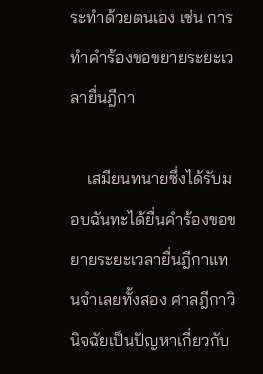ระทำด้วยตนเอง เช่น การทำคำร้องขอขยายระยะเวลายื่นฎีกา

    เสมียนทนายซึ่งได้รับมอบฉันทะได้ยื่นคำร้องขอขยายระยะเวลายื่นฎีกาแทนจำเลยทั้งสอง ศาลฎีกาวินิจฉัยเป็นปัญหาเกี่ยวกับ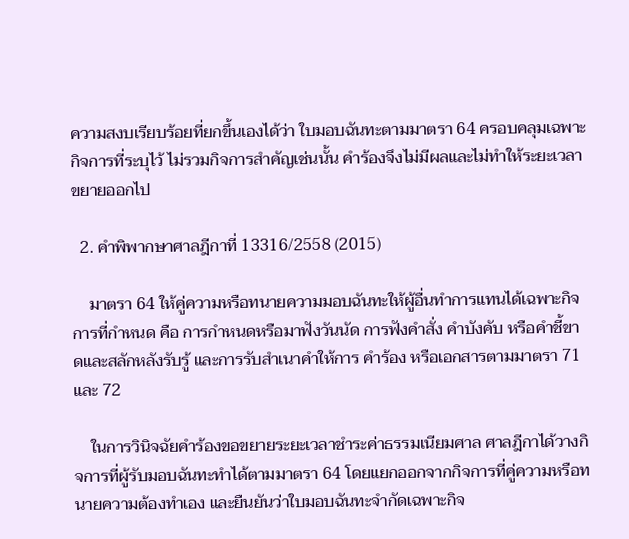ความสงบเรียบร้อยที่ยกขึ้นเองได้ว่า ใบมอบฉันทะตามมาตรา 64 ครอบคลุมเฉพาะกิจการที่ระบุไว้ ไม่รวมกิจการสำคัญเช่นนั้น คำร้องจึงไม่มีผลและไม่ทำให้ระยะเวลาขยายออกไป

  2. คำพิพากษาศาลฎีกาที่ 13316/2558 (2015)

    มาตรา 64 ให้คู่ความหรือทนายความมอบฉันทะให้ผู้อื่นทำการแทนได้เฉพาะกิจการที่กำหนด คือ การกำหนดหรือมาฟังวันนัด การฟังคำสั่ง คำบังคับ หรือคำชี้ขาดและสลักหลังรับรู้ และการรับสำเนาคำให้การ คำร้อง หรือเอกสารตามมาตรา 71 และ 72

    ในการวินิจฉัยคำร้องขอขยายระยะเวลาชำระค่าธรรมเนียมศาล ศาลฎีกาได้วางกิจการที่ผู้รับมอบฉันทะทำได้ตามมาตรา 64 โดยแยกออกจากกิจการที่คู่ความหรือทนายความต้องทำเอง และยืนยันว่าใบมอบฉันทะจำกัดเฉพาะกิจ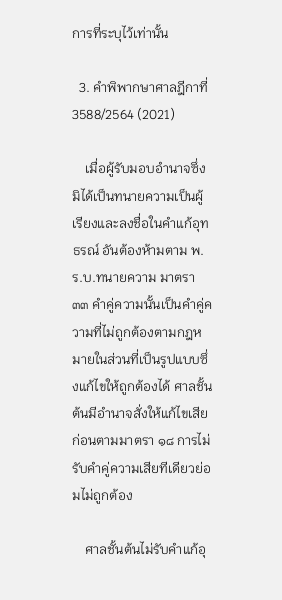การที่ระบุไว้เท่านั้น

  3. คำพิพากษาศาลฎีกาที่ 3588/2564 (2021)

    เมื่อผู้รับมอบอำนาจซึ่งมิได้เป็นทนายความเป็นผู้เรียงและลงชื่อในคำแก้อุทธรณ์ อันต้องห้ามตาม พ.ร.บ.ทนายความ มาตรา ๓๓ คำคู่ความนั้นเป็นคำคู่ความที่ไม่ถูกต้องตามกฎหมายในส่วนที่เป็นรูปแบบซึ่งแก้ไขให้ถูกต้องได้ ศาลชั้นต้นมีอำนาจสั่งให้แก้ไขเสียก่อนตามมาตรา ๑๘ การไม่รับคำคู่ความเสียทีเดียวย่อมไม่ถูกต้อง

    ศาลชั้นต้นไม่รับคำแก้อุ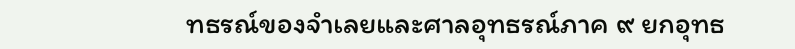ทธรณ์ของจำเลยและศาลอุทธรณ์ภาค ๙ ยกอุทธ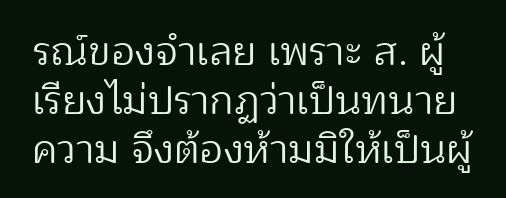รณ์ของจำเลย เพราะ ส. ผู้เรียงไม่ปรากฏว่าเป็นทนายความ จึงต้องห้ามมิให้เป็นผู้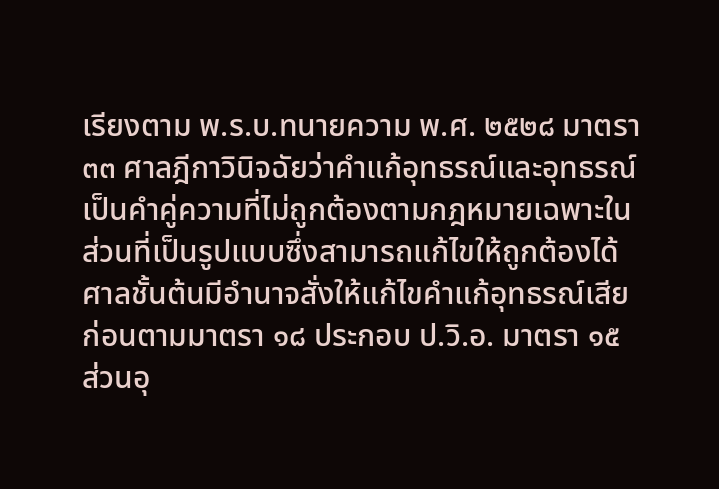เรียงตาม พ.ร.บ.ทนายความ พ.ศ. ๒๕๒๘ มาตรา ๓๓ ศาลฎีกาวินิจฉัยว่าคำแก้อุทธรณ์และอุทธรณ์เป็นคำคู่ความที่ไม่ถูกต้องตามกฎหมายเฉพาะในส่วนที่เป็นรูปแบบซึ่งสามารถแก้ไขให้ถูกต้องได้ ศาลชั้นต้นมีอำนาจสั่งให้แก้ไขคำแก้อุทธรณ์เสียก่อนตามมาตรา ๑๘ ประกอบ ป.วิ.อ. มาตรา ๑๕ ส่วนอุ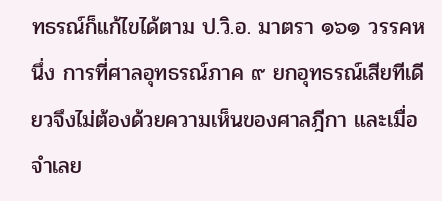ทธรณ์ก็แก้ไขได้ตาม ป.วิ.อ. มาตรา ๑๖๑ วรรคหนึ่ง การที่ศาลอุทธรณ์ภาค ๙ ยกอุทธรณ์เสียทีเดียวจึงไม่ต้องด้วยความเห็นของศาลฎีกา และเมื่อจำเลย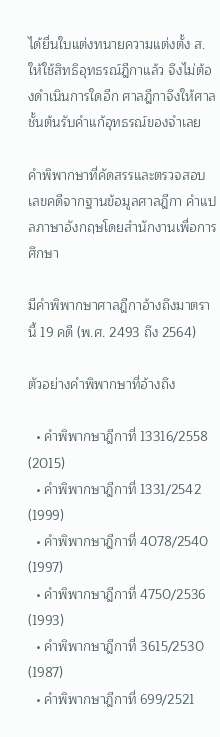ได้ยื่นใบแต่งทนายความแต่งตั้ง ส. ให้ใช้สิทธิอุทธรณ์ฎีกาแล้ว จึงไม่ต้องดำเนินการใดอีก ศาลฎีกาจึงให้ศาลชั้นต้นรับคำแก้อุทธรณ์ของจำเลย

คำพิพากษาที่คัดสรรและตรวจสอบเลขคดีจากฐานข้อมูลศาลฎีกา คำแปลภาษาอังกฤษโดยสำนักงานเพื่อการศึกษา

มีคำพิพากษาศาลฎีกาอ้างถึงมาตรานี้ 19 คดี (พ.ศ. 2493 ถึง 2564)

ตัวอย่างคำพิพากษาที่อ้างถึง

  • คำพิพากษาฎีกาที่ 13316/2558 (2015)
  • คำพิพากษาฎีกาที่ 1331/2542 (1999)
  • คำพิพากษาฎีกาที่ 4078/2540 (1997)
  • คำพิพากษาฎีกาที่ 4750/2536 (1993)
  • คำพิพากษาฎีกาที่ 3615/2530 (1987)
  • คำพิพากษาฎีกาที่ 699/2521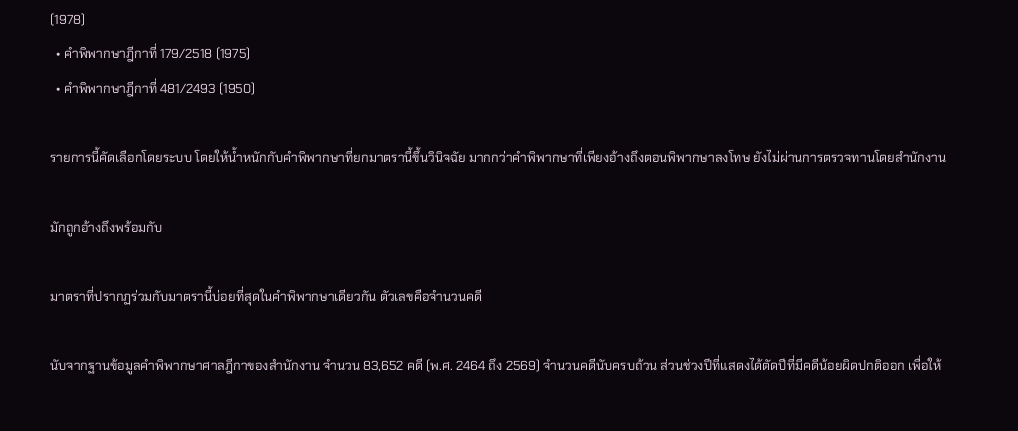(1978)
  • คำพิพากษาฎีกาที่ 179/2518 (1975)
  • คำพิพากษาฎีกาที่ 481/2493 (1950)

รายการนี้คัดเลือกโดยระบบ โดยให้น้ำหนักกับคำพิพากษาที่ยกมาตรานี้ขึ้นวินิจฉัย มากกว่าคำพิพากษาที่เพียงอ้างถึงตอนพิพากษาลงโทษ ยังไม่ผ่านการตรวจทานโดยสำนักงาน

มักถูกอ้างถึงพร้อมกับ

มาตราที่ปรากฏร่วมกับมาตรานี้บ่อยที่สุดในคำพิพากษาเดียวกัน ตัวเลขคือจำนวนคดี

นับจากฐานข้อมูลคำพิพากษาศาลฎีกาของสำนักงาน จำนวน 83,652 คดี (พ.ศ. 2464 ถึง 2569) จำนวนคดีนับครบถ้วน ส่วนช่วงปีที่แสดงได้ตัดปีที่มีคดีน้อยผิดปกติออก เพื่อให้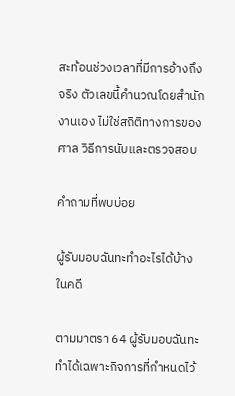สะท้อนช่วงเวลาที่มีการอ้างถึงจริง ตัวเลขนี้คำนวณโดยสำนักงานเอง ไม่ใช่สถิติทางการของศาล วิธีการนับและตรวจสอบ

คำถามที่พบบ่อย

ผู้รับมอบฉันทะทำอะไรได้บ้างในคดี

ตามมาตรา 64 ผู้รับมอบฉันทะทำได้เฉพาะกิจการที่กำหนดไว้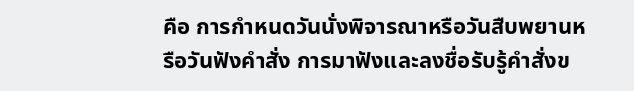คือ การกำหนดวันนั่งพิจารณาหรือวันสืบพยานหรือวันฟังคำสั่ง การมาฟังและลงชื่อรับรู้คำสั่งข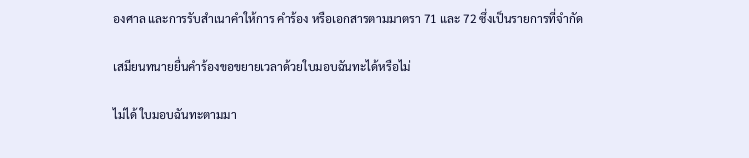องศาล และการรับสำเนาคำให้การ คำร้อง หรือเอกสารตามมาตรา 71 และ 72 ซึ่งเป็นรายการที่จำกัด

เสมียนทนายยื่นคำร้องขอขยายเวลาด้วยใบมอบฉันทะได้หรือไม่

ไม่ได้ ใบมอบฉันทะตามมา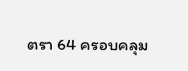ตรา 64 ครอบคลุม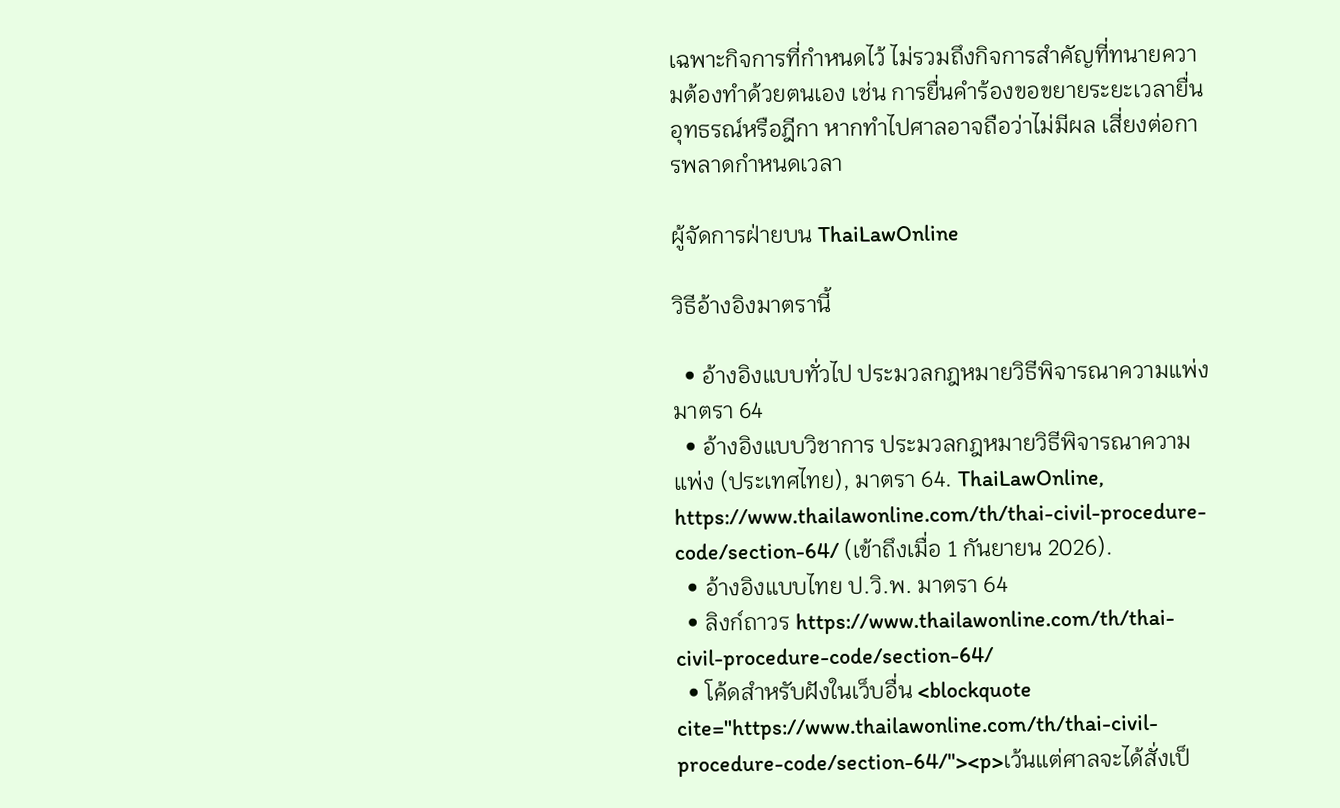เฉพาะกิจการที่กำหนดไว้ ไม่รวมถึงกิจการสำคัญที่ทนายความต้องทำด้วยตนเอง เช่น การยื่นคำร้องขอขยายระยะเวลายื่นอุทธรณ์หรือฎีกา หากทำไปศาลอาจถือว่าไม่มีผล เสี่ยงต่อการพลาดกำหนดเวลา

ผู้จัดการฝ่ายบน ThaiLawOnline

วิธีอ้างอิงมาตรานี้

  • อ้างอิงแบบทั่วไป ประมวลกฎหมายวิธีพิจารณาความแพ่ง มาตรา 64
  • อ้างอิงแบบวิชาการ ประมวลกฎหมายวิธีพิจารณาความแพ่ง (ประเทศไทย), มาตรา 64. ThaiLawOnline, https://www.thailawonline.com/th/thai-civil-procedure-code/section-64/ (เข้าถึงเมื่อ 1 กันยายน 2026).
  • อ้างอิงแบบไทย ป.วิ.พ. มาตรา 64
  • ลิงก์ถาวร https://www.thailawonline.com/th/thai-civil-procedure-code/section-64/
  • โค้ดสำหรับฝังในเว็บอื่น <blockquote cite="https://www.thailawonline.com/th/thai-civil-procedure-code/section-64/"><p>เว้นแต่ศาลจะได้สั่งเป็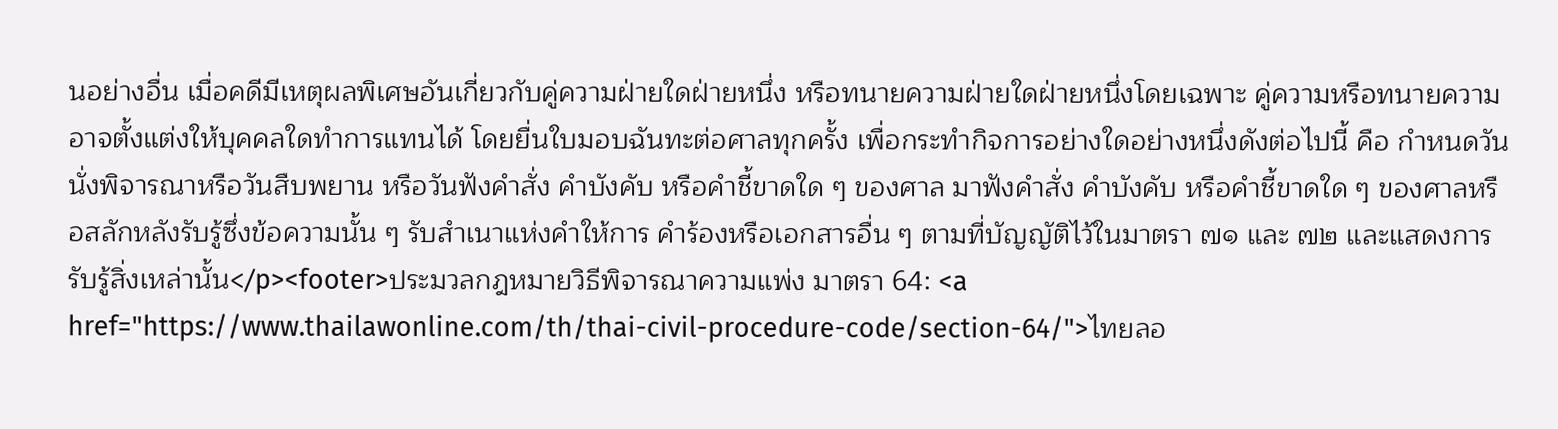นอย่างอื่น เมื่อคดีมีเหตุผลพิเศษอันเกี่ยวกับคู่ความฝ่ายใดฝ่ายหนึ่ง หรือทนายความฝ่ายใดฝ่ายหนึ่งโดยเฉพาะ คู่ความหรือทนายความอาจตั้งแต่งให้บุคคลใดทำการแทนได้ โดยยื่นใบมอบฉันทะต่อศาลทุกครั้ง เพื่อกระทำกิจการอย่างใดอย่างหนึ่งดังต่อไปนี้ คือ กำหนดวันนั่งพิจารณาหรือวันสืบพยาน หรือวันฟังคำสั่ง คำบังคับ หรือคำชี้ขาดใด ๆ ของศาล มาฟังคำสั่ง คำบังคับ หรือคำชี้ขาดใด ๆ ของศาลหรือสลักหลังรับรู้ซึ่งข้อความนั้น ๆ รับสำเนาแห่งคำให้การ คำร้องหรือเอกสารอื่น ๆ ตามที่บัญญัติไว้ในมาตรา ๗๑ และ ๗๒ และแสดงการรับรู้สิ่งเหล่านั้น</p><footer>ประมวลกฎหมายวิธีพิจารณาความแพ่ง มาตรา 64: <a href="https://www.thailawonline.com/th/thai-civil-procedure-code/section-64/">ไทยลอ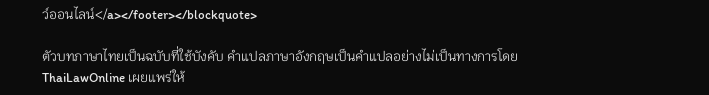ว์ออนไลน์</a></footer></blockquote>

ตัวบทภาษาไทยเป็นฉบับที่ใช้บังคับ คำแปลภาษาอังกฤษเป็นคำแปลอย่างไม่เป็นทางการโดย ThaiLawOnline เผยแพร่ให้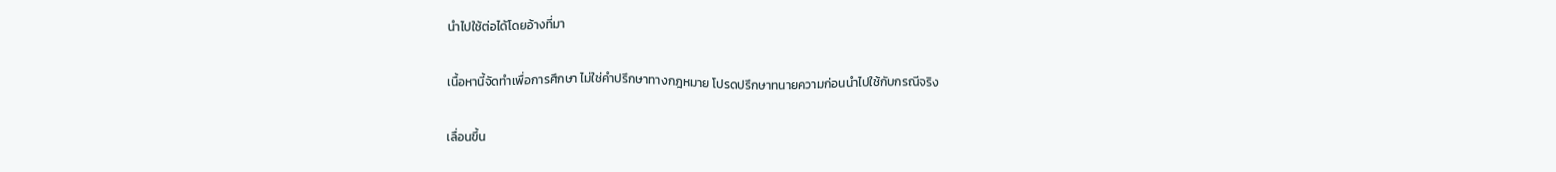นำไปใช้ต่อได้โดยอ้างที่มา

เนื้อหานี้จัดทำเพื่อการศึกษา ไม่ใช่คำปรึกษาทางกฎหมาย โปรดปรึกษาทนายความก่อนนำไปใช้กับกรณีจริง

เลื่อนขึ้น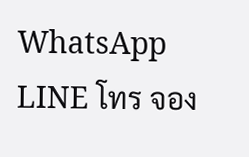WhatsApp LINE โทร จอง